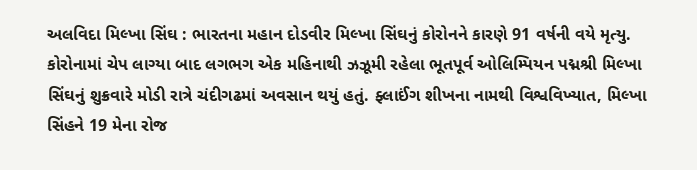અલવિદા મિલ્ખા સિંઘ : ભારતના મહાન દોડવીર મિલ્ખા સિંઘનું કોરોનને કારણે 91 વર્ષની વયે મૃત્યુ.
કોરોનામાં ચેપ લાગ્યા બાદ લગભગ એક મહિનાથી ઝઝૂમી રહેલા ભૂતપૂર્વ ઓલિમ્પિયન પદ્મશ્રી મિલ્ખા સિંઘનું શુક્રવારે મોડી રાત્રે ચંદીગઢમાં અવસાન થયું હતું. ફ્લાઈંગ શીખના નામથી વિશ્વવિખ્યાત, મિલ્ખા સિંહને 19 મેના રોજ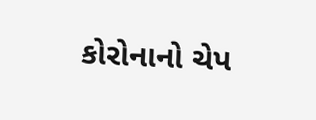કોરોનાનો ચેપ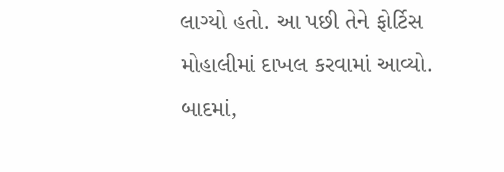લાગ્યો હતો. આ પછી તેને ફોર્ટિસ મોહાલીમાં દાખલ કરવામાં આવ્યો. બાદમાં,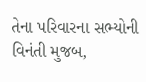તેના પરિવારના સભ્યોની વિનંતી મુજબ,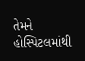તેમને હોસ્પિટલમાંથી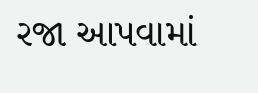રજા આપવામાં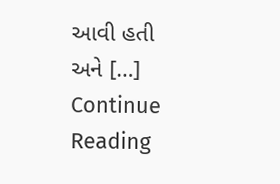આવી હતી અને […]
Continue Reading